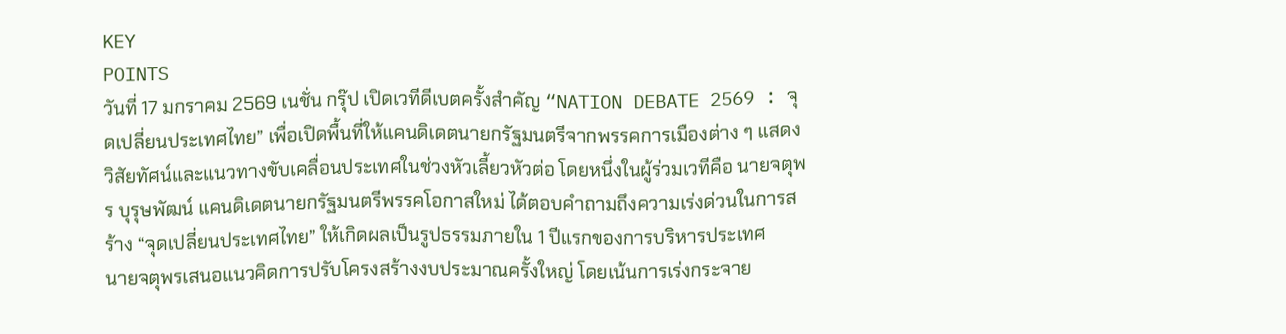KEY
POINTS
วันที่ 17 มกราคม 2569 เนชั่น กรุ๊ป เปิดเวทีดีเบตครั้งสำคัญ “NATION DEBATE 2569 : จุดเปลี่ยนประเทศไทย” เพื่อเปิดพื้นที่ให้แคนดิเดตนายกรัฐมนตรีจากพรรคการเมืองต่าง ๆ แสดงวิสัยทัศน์และแนวทางขับเคลื่อนประเทศในช่วงหัวเลี้ยวหัวต่อ โดยหนึ่งในผู้ร่วมเวทีคือ นายจตุพร บุรุษพัฒน์ แคนดิเดตนายกรัฐมนตรีพรรคโอกาสใหม่ ได้ตอบคำถามถึงความเร่งด่วนในการสร้าง “จุดเปลี่ยนประเทศไทย” ให้เกิดผลเป็นรูปธรรมภายใน 1 ปีแรกของการบริหารประเทศ
นายจตุพรเสนอแนวคิดการปรับโครงสร้างงบประมาณครั้งใหญ่ โดยเน้นการเร่งกระจาย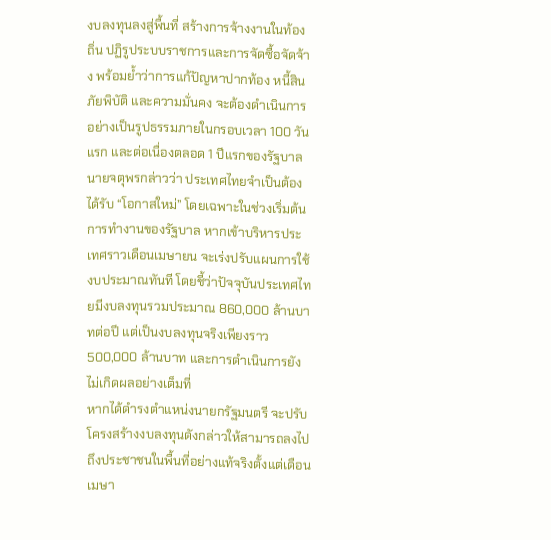งบลงทุนลงสู่พื้นที่ สร้างการจ้างงานในท้องถิ่น ปฏิรูประบบราชการและการจัดซื้อจัดจ้าง พร้อมย้ำว่าการแก้ปัญหาปากท้อง หนี้สิน ภัยพิบัติ และความมั่นคง จะต้องดำเนินการอย่างเป็นรูปธรรมภายในกรอบเวลา 100 วันแรก และต่อเนื่องตลอด 1 ปีแรกของรัฐบาล
นายจตุพรกล่าวว่า ประเทศไทยจำเป็นต้องได้รับ “โอกาสใหม่” โดยเฉพาะในช่วงเริ่มต้นการทำงานของรัฐบาล หากเข้าบริหารประเทศราวเดือนเมษายน จะเร่งปรับแผนการใช้งบประมาณทันที โดยชี้ว่าปัจจุบันประเทศไทยมีงบลงทุนรวมประมาณ 860,000 ล้านบาทต่อปี แต่เป็นงบลงทุนจริงเพียงราว 500,000 ล้านบาท และการดำเนินการยังไม่เกิดผลอย่างเต็มที่
หากได้ดำรงตำแหน่งนายกรัฐมนตรี จะปรับโครงสร้างงบลงทุนดังกล่าวให้สามารถลงไปถึงประชาชนในพื้นที่อย่างแท้จริงตั้งแต่เดือนเมษา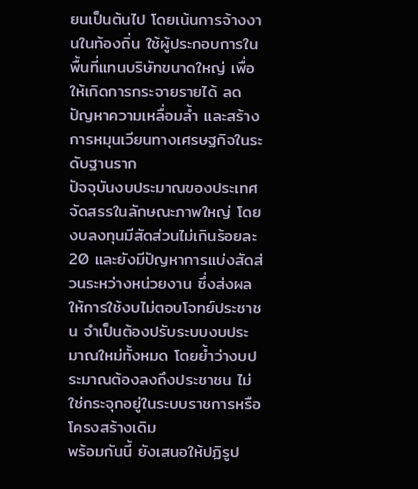ยนเป็นต้นไป โดยเน้นการจ้างงานในท้องถิ่น ใช้ผู้ประกอบการในพื้นที่แทนบริษัทขนาดใหญ่ เพื่อให้เกิดการกระจายรายได้ ลดปัญหาความเหลื่อมล้ำ และสร้างการหมุนเวียนทางเศรษฐกิจในระดับฐานราก
ปัจจุบันงบประมาณของประเทศจัดสรรในลักษณะภาพใหญ่ โดยงบลงทุนมีสัดส่วนไม่เกินร้อยละ 20 และยังมีปัญหาการแบ่งสัดส่วนระหว่างหน่วยงาน ซึ่งส่งผลให้การใช้งบไม่ตอบโจทย์ประชาชน จำเป็นต้องปรับระบบงบประมาณใหม่ทั้งหมด โดยย้ำว่างบประมาณต้องลงถึงประชาชน ไม่ใช่กระจุกอยู่ในระบบราชการหรือโครงสร้างเดิม
พร้อมกันนี้ ยังเสนอให้ปฏิรูป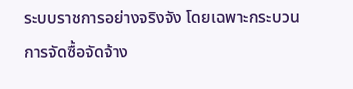ระบบราชการอย่างจริงจัง โดยเฉพาะกระบวนการจัดซื้อจัดจ้าง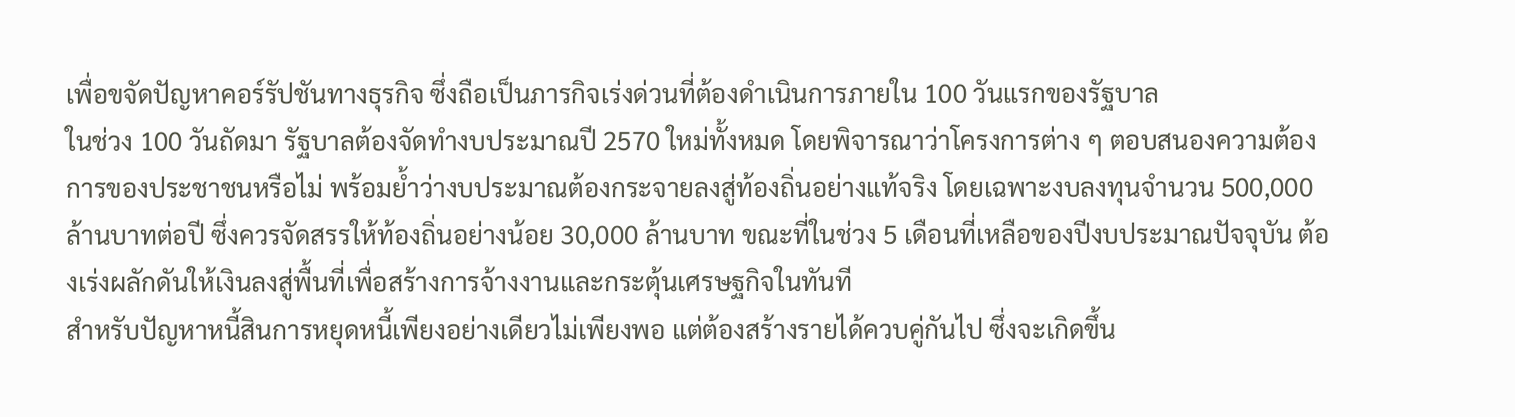เพื่อขจัดปัญหาคอร์รัปชันทางธุรกิจ ซึ่งถือเป็นภารกิจเร่งด่วนที่ต้องดำเนินการภายใน 100 วันแรกของรัฐบาล
ในช่วง 100 วันถัดมา รัฐบาลต้องจัดทำงบประมาณปี 2570 ใหม่ทั้งหมด โดยพิจารณาว่าโครงการต่าง ๆ ตอบสนองความต้องการของประชาชนหรือไม่ พร้อมย้ำว่างบประมาณต้องกระจายลงสู่ท้องถิ่นอย่างแท้จริง โดยเฉพาะงบลงทุนจำนวน 500,000 ล้านบาทต่อปี ซึ่งควรจัดสรรให้ท้องถิ่นอย่างน้อย 30,000 ล้านบาท ขณะที่ในช่วง 5 เดือนที่เหลือของปีงบประมาณปัจจุบัน ต้องเร่งผลักดันให้เงินลงสู่พื้นที่เพื่อสร้างการจ้างงานและกระตุ้นเศรษฐกิจในทันที
สำหรับปัญหาหนี้สินการหยุดหนี้เพียงอย่างเดียวไม่เพียงพอ แต่ต้องสร้างรายได้ควบคู่กันไป ซึ่งจะเกิดขึ้น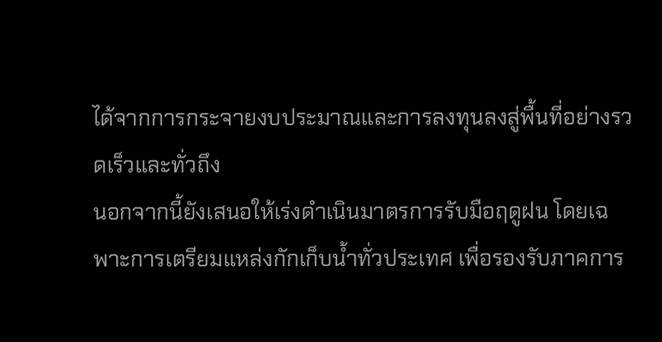ได้จากการกระจายงบประมาณและการลงทุนลงสู่พื้นที่อย่างรวดเร็วและทั่วถึง
นอกจากนี้ยังเสนอให้เร่งดำเนินมาตรการรับมือฤดูฝน โดยเฉพาะการเตรียมแหล่งกักเก็บน้ำทั่วประเทศ เพื่อรองรับภาคการ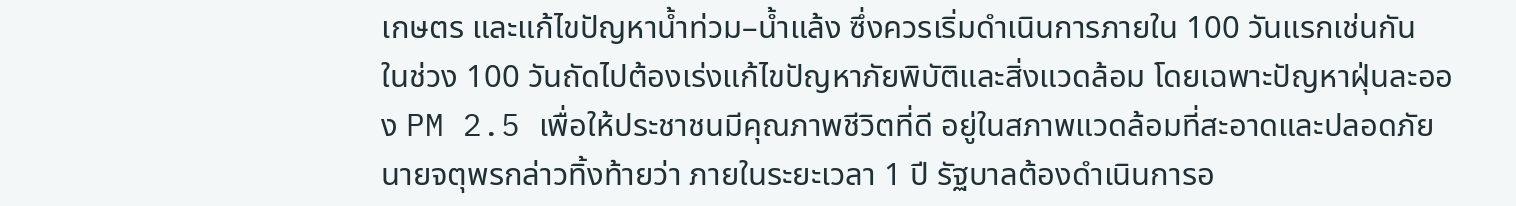เกษตร และแก้ไขปัญหาน้ำท่วม–น้ำแล้ง ซึ่งควรเริ่มดำเนินการภายใน 100 วันแรกเช่นกัน
ในช่วง 100 วันถัดไปต้องเร่งแก้ไขปัญหาภัยพิบัติและสิ่งแวดล้อม โดยเฉพาะปัญหาฝุ่นละออง PM 2.5 เพื่อให้ประชาชนมีคุณภาพชีวิตที่ดี อยู่ในสภาพแวดล้อมที่สะอาดและปลอดภัย
นายจตุพรกล่าวทิ้งท้ายว่า ภายในระยะเวลา 1 ปี รัฐบาลต้องดำเนินการอ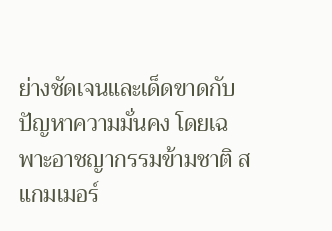ย่างชัดเจนและเด็ดขาดกับปัญหาความมั่นคง โดยเฉพาะอาชญากรรมข้ามชาติ สแกมเมอร์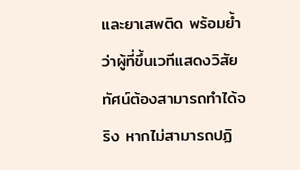และยาเสพติด พร้อมย้ำว่าผู้ที่ขึ้นเวทีแสดงวิสัยทัศน์ต้องสามารถทำได้จริง หากไม่สามารถปฏิ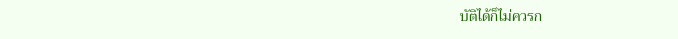บัติได้ก็ไม่ควรก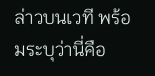ล่าวบนเวที พร้อมระบุว่านี่คือ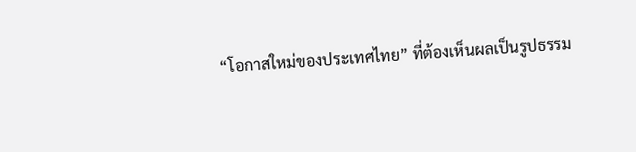“โอกาสใหม่ของประเทศไทย” ที่ต้องเห็นผลเป็นรูปธรรม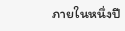ภายในหนึ่งปี